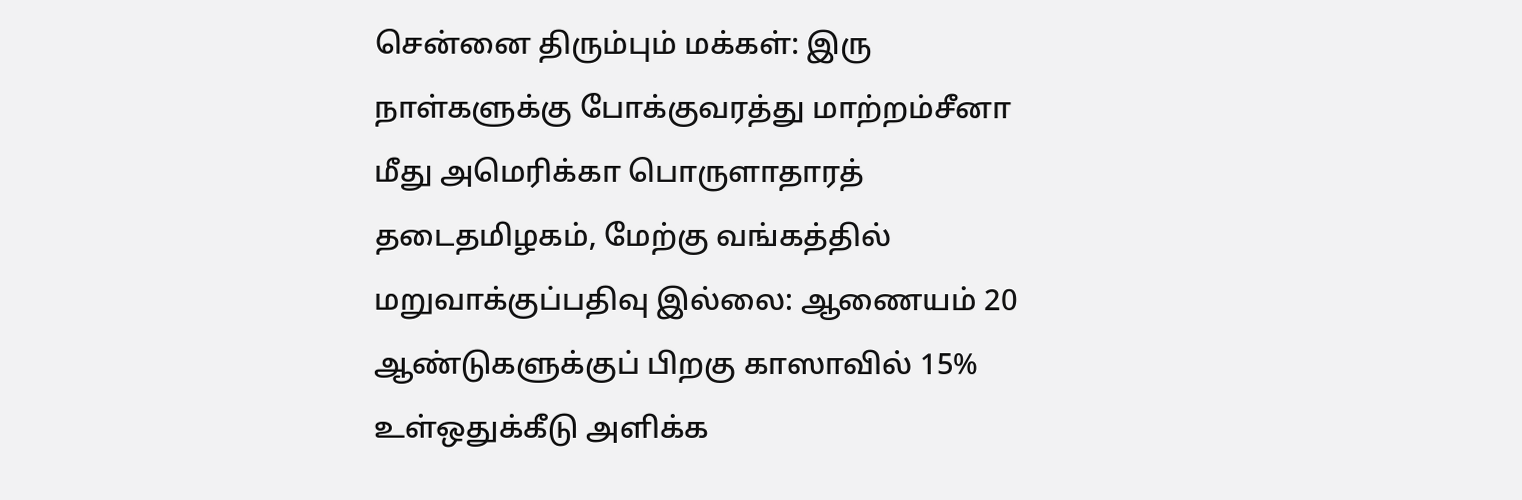சென்னை திரும்பும் மக்கள்: இரு நாள்களுக்கு போக்குவரத்து மாற்றம்சீனா மீது அமெரிக்கா பொருளாதாரத் தடைதமிழகம், மேற்கு வங்கத்தில் மறுவாக்குப்பதிவு இல்லை: ஆணையம் 20 ஆண்டுகளுக்குப் பிறகு காஸாவில் 15% உள்ஒதுக்கீடு அளிக்க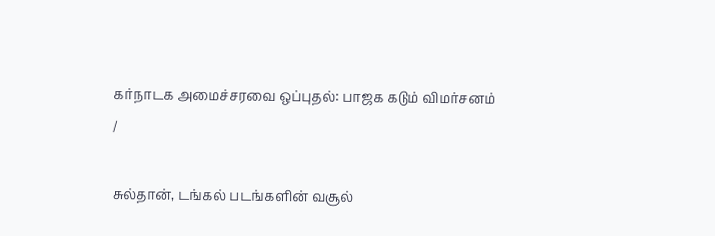கர்நாடக அமைச்சரவை ஒப்புதல்: பாஜக கடும் விமர்சனம்
/

சுல்தான், டங்கல் படங்களின் வசூல்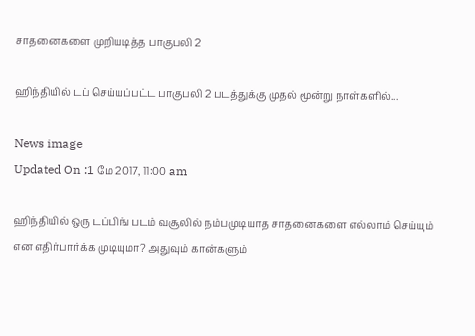சாதனைகளை முறியடித்த பாகுபலி 2

ஹிந்தியில் டப் செய்யப்பட்ட பாகுபலி 2 படத்துக்கு முதல் மூன்று நாள்களில்...

News image
Updated On :1 மே 2017, 11:00 am

ஹிந்தியில் ஒரு டப்பிங் படம் வசூலில் நம்பமுடியாத சாதனைகளை எல்லாம் செய்யும் என எதிர்பார்க்க முடியுமா? அதுவும் கான்களும்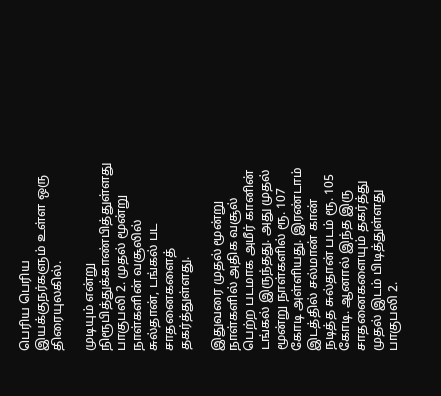பெரிய பெரிய இயக்குநர்களும் உள்ள ஒரு திரையுலகில்.

முடியும் என்று நிரூபித்துக்காண்பித்துள்ளது பாகுபலி 2. முதல் மூன்று நாள்களின் வசூலில் சுல்தான், டங்கல் பட சாதனைகளைத் தகர்த்துள்ளது.

இதுவரை முதல் மூன்று நாள்களில் அதிக வசூல் பெற்ற படமாக அமீர் கானின் டங்கல் இருந்தது. அது முதல் மூன்று நாள்களில் ரூ. 107 கோடி அள்ளியது. இரண்டாம் இடத்தில் சல்மான் கான் நடித்த சுல்தான் படம் ரூ. 105 கோடி. ஆனால் இந்த இரு சாதனைகளையும் தகர்த்து முதல் இடம் பிடித்துள்ளது பாகுபலி 2.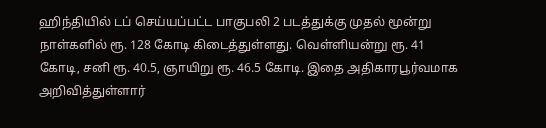ஹிந்தியில் டப் செய்யப்பட்ட பாகுபலி 2 படத்துக்கு முதல் மூன்று நாள்களில் ரூ. 128 கோடி கிடைத்துள்ளது. வெள்ளியன்று ரூ. 41 கோடி, சனி ரூ. 40.5, ஞாயிறு ரூ. 46.5 கோடி. இதை அதிகாரபூர்வமாக அறிவித்துள்ளார்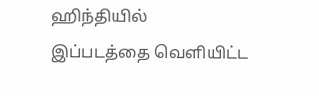ஹிந்தியில் இப்படத்தை வெளியிட்ட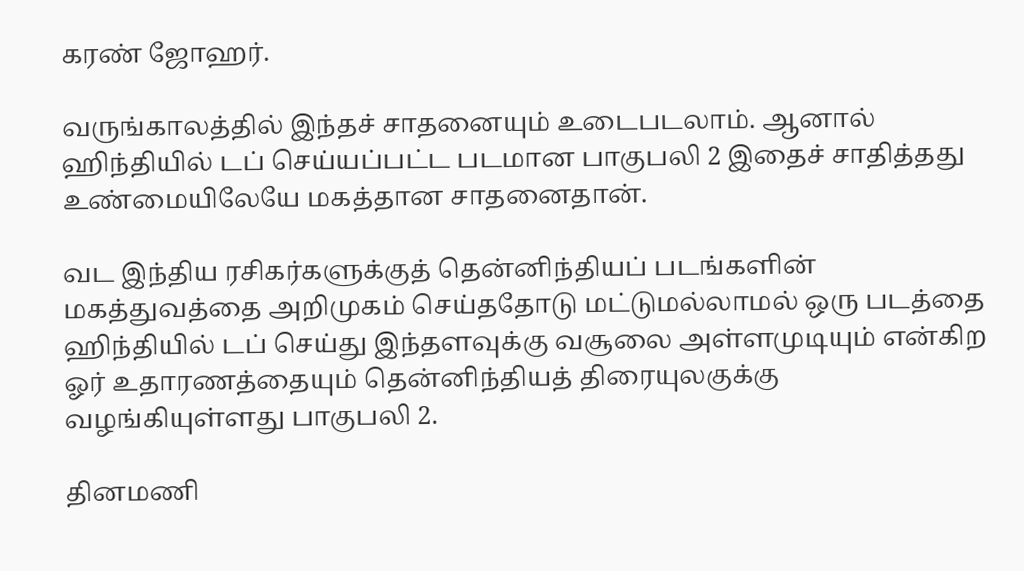கரண் ஜோஹர்.

வருங்காலத்தில் இந்தச் சாதனையும் உடைபடலாம். ஆனால் ஹிந்தியில் டப் செய்யப்பட்ட படமான பாகுபலி 2 இதைச் சாதித்தது உண்மையிலேயே மகத்தான சாதனைதான்.

வட இந்திய ரசிகர்களுக்குத் தென்னிந்தியப் படங்களின் மகத்துவத்தை அறிமுகம் செய்ததோடு மட்டுமல்லாமல் ஒரு படத்தை ஹிந்தியில் டப் செய்து இந்தளவுக்கு வசூலை அள்ளமுடியும் என்கிற ஓர் உதாரணத்தையும் தென்னிந்தியத் திரையுலகுக்கு வழங்கியுள்ளது பாகுபலி 2.

தினமணி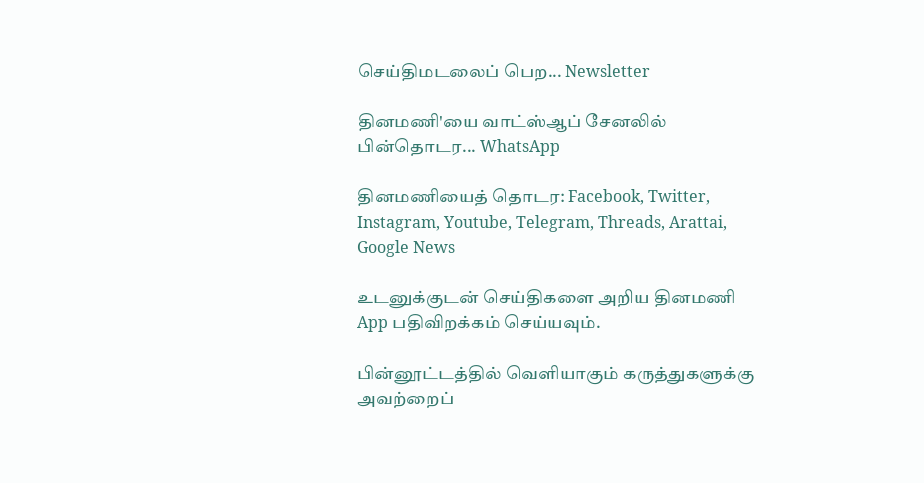செய்திமடலைப் பெற... Newsletter

தினமணி'யை வாட்ஸ்ஆப் சேனலில் பின்தொடர... WhatsApp

தினமணியைத் தொடர: Facebook, Twitter, Instagram, Youtube, Telegram, Threads, Arattai, Google News

உடனுக்குடன் செய்திகளை அறிய தினமணி App பதிவிறக்கம் செய்யவும்.

பின்னூட்டத்தில் வெளியாகும் கருத்துகளுக்கு அவற்றைப்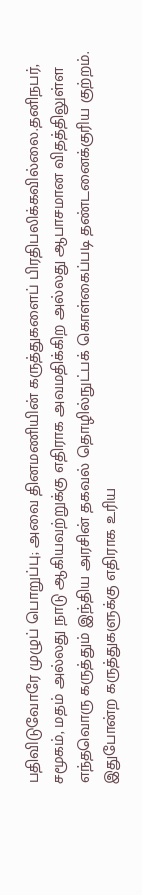பதிவிடுவோரே முழுப் பொறுப்பு; அவை தினமணியின் கருத்துகளைப் பிரதிபலிக்கவில்லை.தனிநபர், சமூகம், மதம் அல்லது நாடு ஆகியவற்றுக்கு எதிராக அவமதிக்கிற அல்லது ஆபாசமான விதத்திலுள்ள எந்தவொரு கருத்தும் இந்திய அரசின் தகவல் தொழில்நுட்பக் கொள்கைப்படி தண்டனைக்குரிய குற்றம். இதுபோன்ற கருத்துகளுக்கு எதிராக உரிய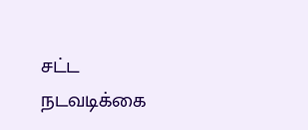சட்ட நடவடிக்கை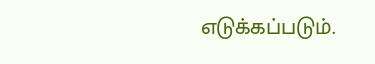எடுக்கப்படும்.